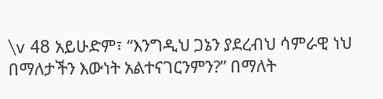\v 48 አይሁድም፣ “እንግዲህ ጋኔን ያደረብህ ሳምራዊ ነህ በማለታችን እውነት አልተናገርንምን?” በማለት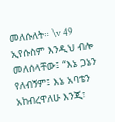መለሱለት። \v 49 ኢየሱስም እንዲህ ብሎ መለሰላቸው፤ “እኔ ጋኔን የለብኝም፤ እኔ አባቴን አከብረዋለሁ እንጂ፣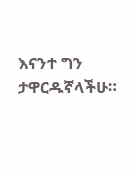እናንተ ግን ታዋርዱኛላችሁ።